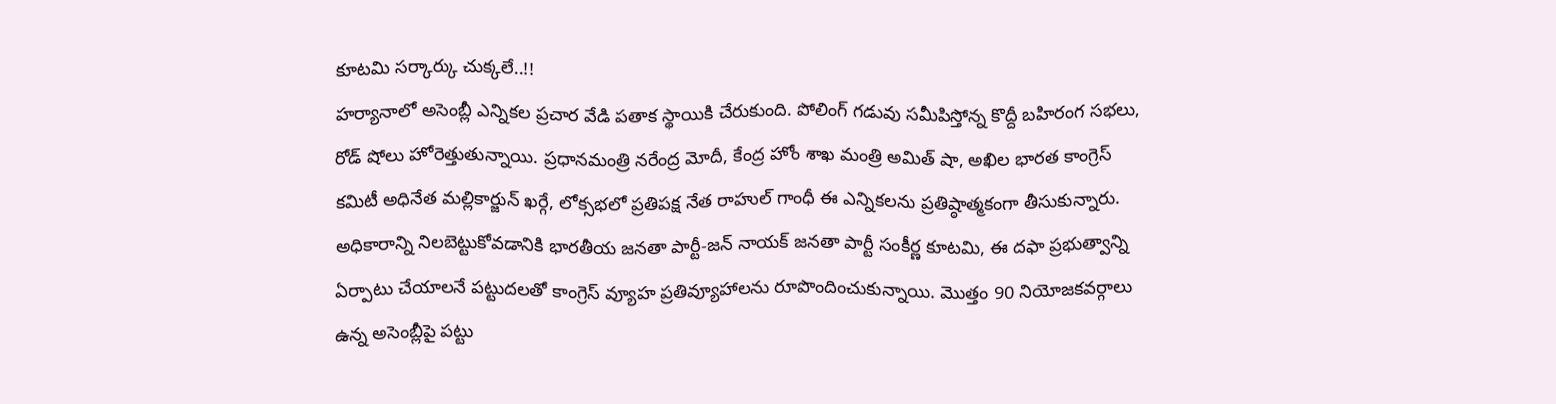కూటమి సర్కార్కు చుక్కలే..!!
హర్యానాలో అసెంబ్లీ ఎన్నికల ప్రచార వేడి పతాక స్థాయికి చేరుకుంది. పోలింగ్ గడువు సమీపిస్తోన్న కొద్దీ బహిరంగ సభలు, రోడ్ షోలు హోరెత్తుతున్నాయి. ప్రధానమంత్రి నరేంద్ర మోదీ, కేంద్ర హోం శాఖ మంత్రి అమిత్ షా, అఖిల భారత కాంగ్రెస్ కమిటీ అధినేత మల్లికార్జున్ ఖర్గే, లోక్సభలో ప్రతిపక్ష నేత రాహుల్ గాంధీ ఈ ఎన్నికలను ప్రతిష్ఠాత్మకంగా తీసుకున్నారు.
అధికారాన్ని నిలబెట్టుకోవడానికి భారతీయ జనతా పార్టీ-జన్ నాయక్ జనతా పార్టీ సంకీర్ణ కూటమి, ఈ దఫా ప్రభుత్వాన్ని ఏర్పాటు చేయాలనే పట్టుదలతో కాంగ్రెస్ వ్యూహ ప్రతివ్యూహాలను రూపొందించుకున్నాయి. మొత్తం 90 నియోజకవర్గాలు ఉన్న అసెంబ్లీపై పట్టు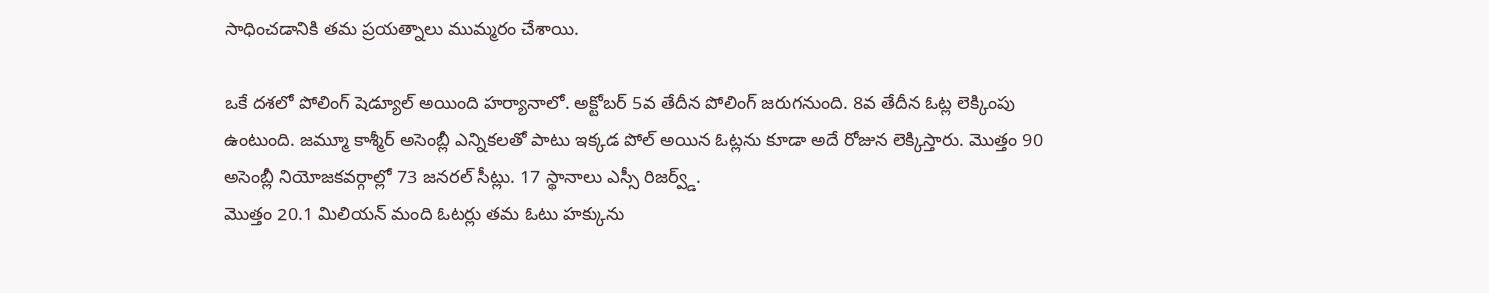సాధించడానికి తమ ప్రయత్నాలు ముమ్మరం చేశాయి.

ఒకే దశలో పోలింగ్ షెడ్యూల్ అయింది హర్యానాలో. అక్టోబర్ 5వ తేదీన పోలింగ్ జరుగనుంది. 8వ తేదీన ఓట్ల లెక్కింపు ఉంటుంది. జమ్మూ కాశ్మీర్ అసెంబ్లీ ఎన్నికలతో పాటు ఇక్కడ పోల్ అయిన ఓట్లను కూడా అదే రోజున లెక్కిస్తారు. మొత్తం 90 అసెంబ్లీ నియోజకవర్గాల్లో 73 జనరల్ సీట్లు. 17 స్థానాలు ఎస్సీ రిజర్వ్డ్.
మొత్తం 20.1 మిలియన్ మంది ఓటర్లు తమ ఓటు హక్కును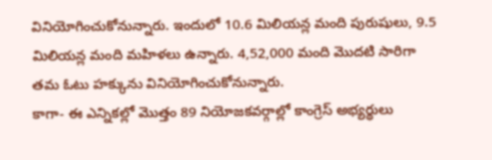వినియోగించుకోనున్నారు. ఇందులో 10.6 మిలియన్ల మంది పురుషులు, 9.5 మిలియన్ల మంది మహిళలు ఉన్నారు. 4,52,000 మంది మొదటి సారిగా తమ ఓటు హక్కును వినియోగించుకోనున్నారు.
కాగా- ఈ ఎన్నికల్లో మొత్తం 89 నియోజకవర్గాల్లో కాంగ్రెస్ అభ్యర్థులు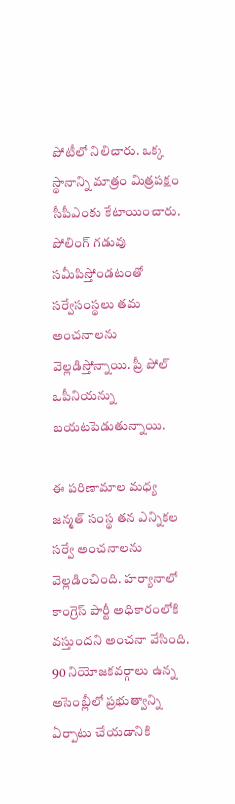పోటీలో నిలిచారు. ఒక్క స్థానాన్ని మాత్రం మిత్రపక్షం సీపీఎంకు కేటాయించారు. పోలింగ్ గడువు సమీపిస్తోండటంతో సర్వేసంస్థలు తమ అంచనాలను వెల్లడిస్తోన్నాయి. ప్రీ పోల్ ఒపీనియన్ను బయటపెడుతున్నాయి.

ఈ పరిణామాల మధ్య జన్మత్ సంస్థ తన ఎన్నికల సర్వే అంచనాలను వెల్లడించింది. హర్యానాలో కాంగ్రెస్ పార్టీ అధికారంలోకి వస్తుందని అంచనా వేసింది. 90 నియోజకవర్గాలు ఉన్న అసెంబ్లీలో ప్రభుత్వాన్ని ఏర్పాటు చేయడానికి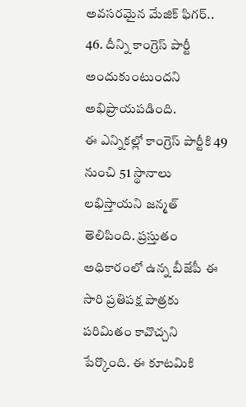అవసరమైన మేజిక్ ఫిగర్.. 46. దీన్ని కాంగ్రెస్ పార్టీ అందుకుంటుందని అభిప్రాయపడింది.
ఈ ఎన్నికల్లో కాంగ్రెస్ పార్టీకి 49 నుంచి 51 స్థానాలు లభిస్తాయని జన్మత్ తెలిపింది. ప్రస్తుతం అధికారంలో ఉన్న బీజేపీ ఈ సారి ప్రతిపక్ష పాత్రకు పరిమితం కావొచ్చని పేర్కొంది. ఈ కూటమికి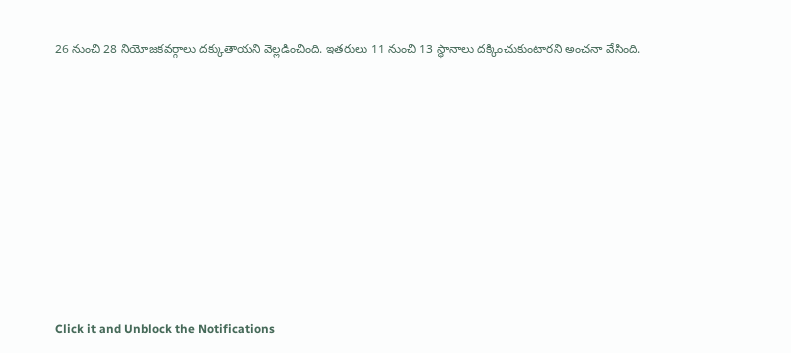26 నుంచి 28 నియోజకవర్గాలు దక్కుతాయని వెల్లడించింది. ఇతరులు 11 నుంచి 13 స్థానాలు దక్కించుకుంటారని అంచనా వేసింది.












Click it and Unblock the Notifications